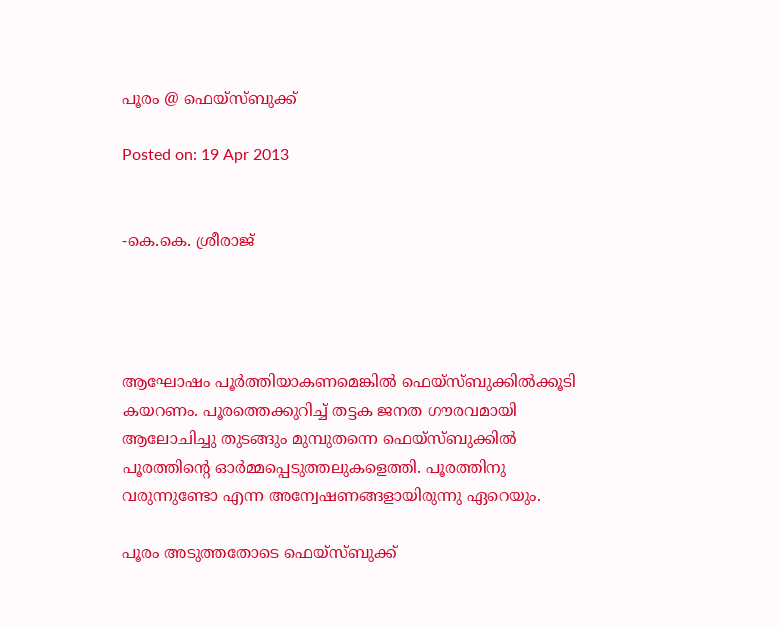പൂരം @ ഫെയ്‌സ്ബുക്ക്

Posted on: 19 Apr 2013


-കെ.കെ. ശ്രീരാജ്‌




ആഘോഷം പൂര്‍ത്തിയാകണമെങ്കില്‍ ഫെയ്‌സ്ബുക്കില്‍ക്കൂടി കയറണം. പൂരത്തെക്കുറിച്ച് തട്ടക ജനത ഗൗരവമായി ആലോചിച്ചു തുടങ്ങും മുമ്പുതന്നെ ഫെയ്‌സ്ബുക്കില്‍ പൂരത്തിന്റെ ഓര്‍മ്മപ്പെടുത്തലുകളെത്തി. പൂരത്തിനു വരുന്നുണ്ടോ എന്ന അന്വേഷണങ്ങളായിരുന്നു ഏറെയും.

പൂരം അടുത്തതോടെ ഫെയ്‌സ്ബുക്ക്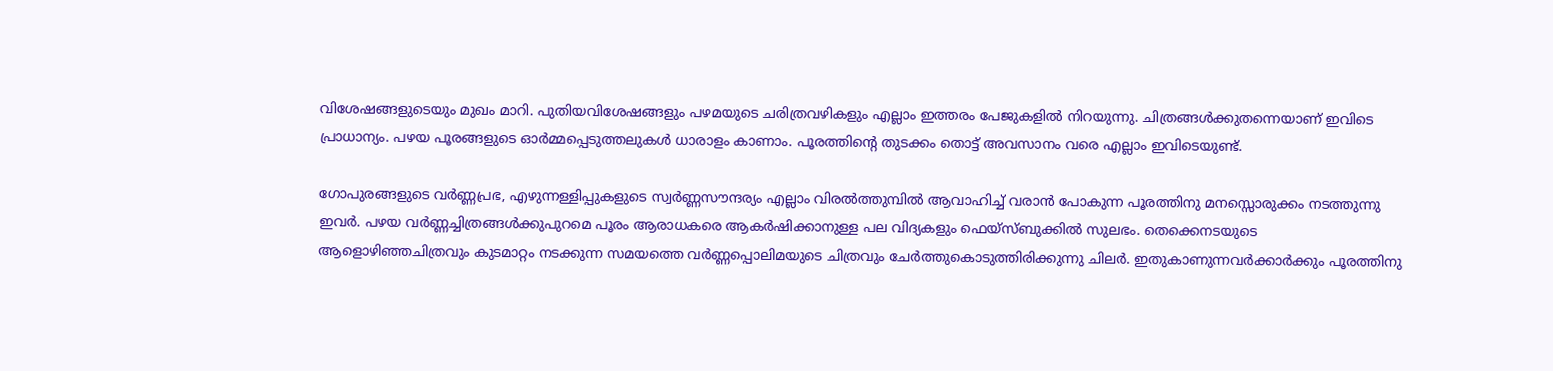വിശേഷങ്ങളുടെയും മുഖം മാറി. പുതിയവിശേഷങ്ങളും പഴമയുടെ ചരിത്രവഴികളും എല്ലാം ഇത്തരം പേജുകളില്‍ നിറയുന്നു. ചിത്രങ്ങള്‍ക്കുതന്നെയാണ് ഇവിടെ പ്രാധാന്യം. പഴയ പൂരങ്ങളുടെ ഓര്‍മ്മപ്പെടുത്തലുകള്‍ ധാരാളം കാണാം. പൂരത്തിന്റെ തുടക്കം തൊട്ട് അവസാനം വരെ എല്ലാം ഇവിടെയുണ്ട്.

ഗോപുരങ്ങളുടെ വര്‍ണ്ണപ്രഭ, എഴുന്നള്ളിപ്പുകളുടെ സ്വര്‍ണ്ണസൗന്ദര്യം എല്ലാം വിരല്‍ത്തുമ്പില്‍ ആവാഹിച്ച് വരാന്‍ പോകുന്ന പൂരത്തിനു മനസ്സൊരുക്കം നടത്തുന്നു ഇവര്‍. പഴയ വര്‍ണ്ണച്ചിത്രങ്ങള്‍ക്കുപുറമെ പൂരം ആരാധകരെ ആകര്‍ഷിക്കാനുള്ള പല വിദ്യകളും ഫെയ്‌സ്ബുക്കില്‍ സുലഭം. തെക്കെനടയുടെ ആളൊഴിഞ്ഞചിത്രവും കുടമാറ്റം നടക്കുന്ന സമയത്തെ വര്‍ണ്ണപ്പൊലിമയുടെ ചിത്രവും ചേര്‍ത്തുകൊടുത്തിരിക്കുന്നു ചിലര്‍. ഇതുകാണുന്നവര്‍ക്കാര്‍ക്കും പൂരത്തിനു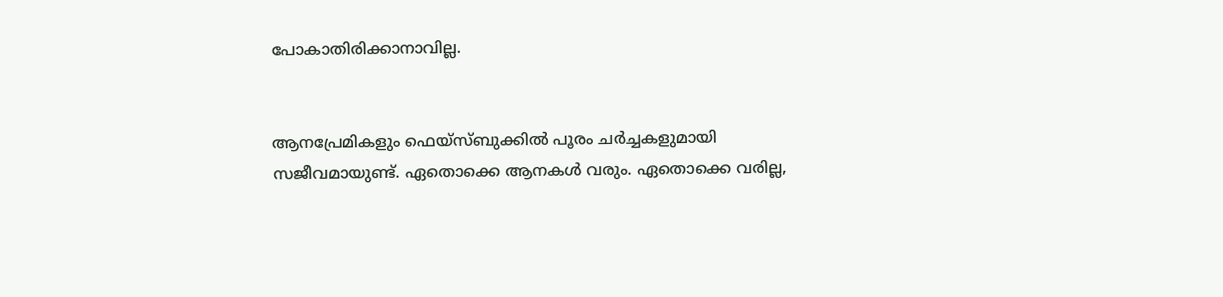പോകാതിരിക്കാനാവില്ല.


ആനപ്രേമികളും ഫെയ്‌സ്ബുക്കില്‍ പൂരം ചര്‍ച്ചകളുമായി സജീവമായുണ്ട്. ഏതൊക്കെ ആനകള്‍ വരും. ഏതൊക്കെ വരില്ല,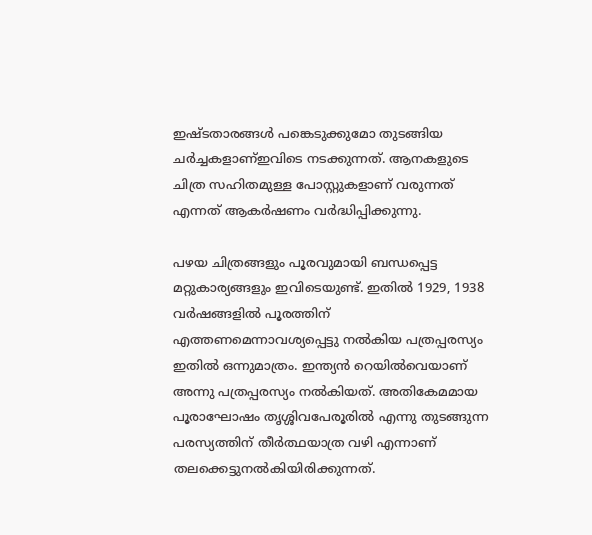ഇഷ്ടതാരങ്ങള്‍ പങ്കെടുക്കുമോ തുടങ്ങിയ ചര്‍ച്ചകളാണ്ഇവിടെ നടക്കുന്നത്. ആനകളുടെ ചിത്ര സഹിതമുള്ള പോസ്റ്റുകളാണ് വരുന്നത് എന്നത് ആകര്‍ഷണം വര്‍ദ്ധിപ്പിക്കുന്നു.

പഴയ ചിത്രങ്ങളും പൂരവുമായി ബന്ധപ്പെട്ട മറ്റുകാര്യങ്ങളും ഇവിടെയുണ്ട്. ഇതില്‍ 1929, 1938 വര്‍ഷങ്ങളില്‍ പൂരത്തിന് എത്തണമെന്നാവശ്യപ്പെട്ടു നല്‍കിയ പത്രപ്പരസ്യം ഇതില്‍ ഒന്നുമാത്രം. ഇന്ത്യന്‍ റെയില്‍വെയാണ് അന്നു പത്രപ്പരസ്യം നല്‍കിയത്. അതികേമമായ പൂരാഘോഷം തൃശ്ശിവപേരൂരില്‍ എന്നു തുടങ്ങുന്ന പരസ്യത്തിന് തീര്‍ത്ഥയാത്ര വഴി എന്നാണ് തലക്കെട്ടുനല്‍കിയിരിക്കുന്നത്.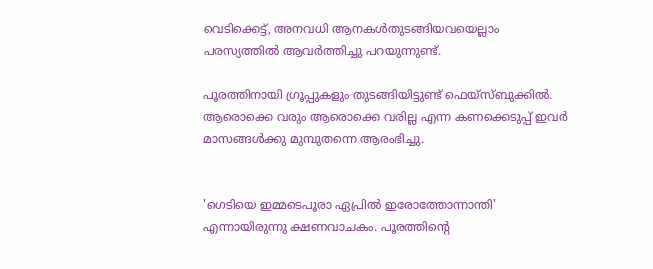വെടിക്കെട്ട്, അനവധി ആനകള്‍തുടങ്ങിയവയെല്ലാം പരസ്യത്തില്‍ ആവര്‍ത്തിച്ചു പറയുന്നുണ്ട്.

പൂരത്തിനായി ഗ്രൂപ്പുകളും തുടങ്ങിയിട്ടുണ്ട് ഫെയ്‌സ്ബുക്കില്‍. ആരൊക്കെ വരും ആരൊക്കെ വരില്ല എന്ന കണക്കെടുപ്പ് ഇവര്‍ മാസങ്ങള്‍ക്കു മുമ്പുതന്നെ ആരംഭിച്ചു.


'ഗെടിയെ ഇമ്മടെപൂരാ ഏപ്രില്‍ ഇരോത്തോന്നാന്തി' എന്നായിരുന്നു ക്ഷണവാചകം. പൂരത്തിന്റെ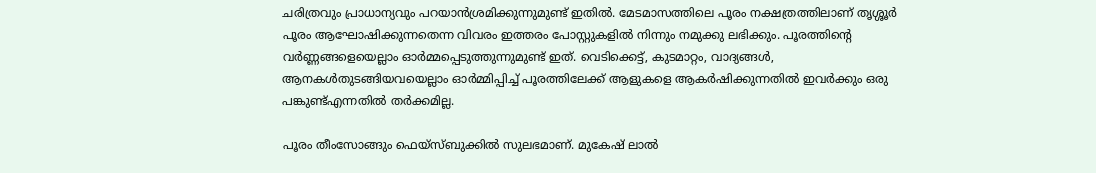ചരിത്രവും പ്രാധാന്യവും പറയാന്‍ശ്രമിക്കുന്നുമുണ്ട് ഇതില്‍. മേടമാസത്തിലെ പൂരം നക്ഷത്രത്തിലാണ് തൃശ്ശൂര്‍ പൂരം ആഘോഷിക്കുന്നതെന്ന വിവരം ഇത്തരം പോസ്റ്റുകളില്‍ നിന്നും നമുക്കു ലഭിക്കും. പൂരത്തിന്റെ വര്‍ണ്ണങ്ങളെയെല്ലാം ഓര്‍മ്മപ്പെടുത്തുന്നുമുണ്ട് ഇത്. വെടിക്കെട്ട്, കുടമാറ്റം, വാദ്യങ്ങള്‍, ആനകള്‍തുടങ്ങിയവയെല്ലാം ഓര്‍മ്മിപ്പിച്ച് പൂരത്തിലേക്ക് ആളുകളെ ആകര്‍ഷിക്കുന്നതില്‍ ഇവര്‍ക്കും ഒരു പങ്കുണ്ട്എന്നതില്‍ തര്‍ക്കമില്ല.

പൂരം തീംസോങ്ങും ഫെയ്‌സ്ബുക്കില്‍ സുലഭമാണ്. മുകേഷ് ലാല്‍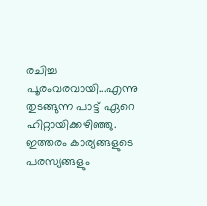രചിച്ച പൂരംവരവായി...എന്നു തുടങ്ങുന്ന പാട്ട് ഏറെ ഹിറ്റായിക്കഴിഞ്ഞു. ഇത്തരം കാര്യങ്ങളുടെ പരസ്യങ്ങളും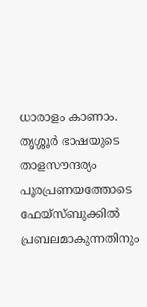ധാരാളം കാണാം. തൃശ്ശൂര്‍ ഭാഷയുടെ താളസൗന്ദര്യം പൂരപ്രണയത്തോടെ ഫേയ്‌സ്ബുക്കില്‍ പ്രബലമാകുന്നതിനും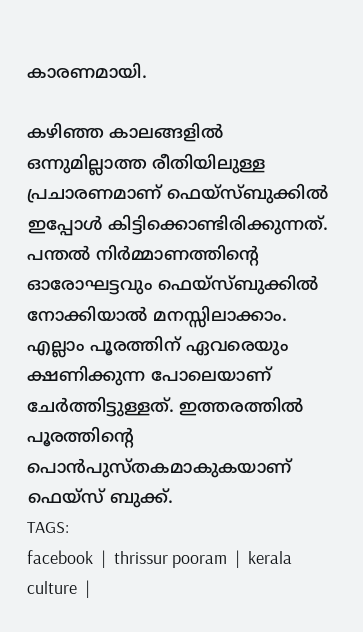കാരണമായി.

കഴിഞ്ഞ കാലങ്ങളില്‍ ഒന്നുമില്ലാത്ത രീതിയിലുള്ള പ്രചാരണമാണ് ഫെയ്‌സ്ബുക്കില്‍ ഇപ്പോള്‍ കിട്ടിക്കൊണ്ടിരിക്കുന്നത്. പന്തല്‍ നിര്‍മ്മാണത്തിന്റെ ഓരോഘട്ടവും ഫെയ്‌സ്ബുക്കില്‍ നോക്കിയാല്‍ മനസ്സിലാക്കാം. എല്ലാം പൂരത്തിന് ഏവരെയും ക്ഷണിക്കുന്ന പോലെയാണ് ചേര്‍ത്തിട്ടുള്ളത്. ഇത്തരത്തില്‍ പൂരത്തിന്റെ പൊന്‍പുസ്തകമാകുകയാണ് ഫെയ്‌സ് ബുക്ക്.
TAGS:
facebook  |  thrissur pooram  |  kerala culture  |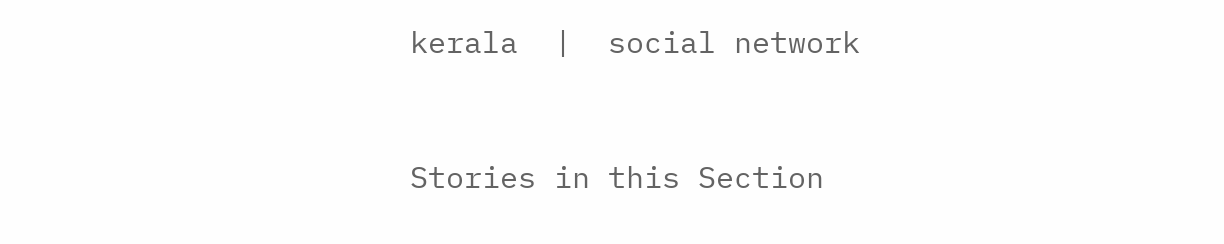kerala  |  social network


Stories in this Section